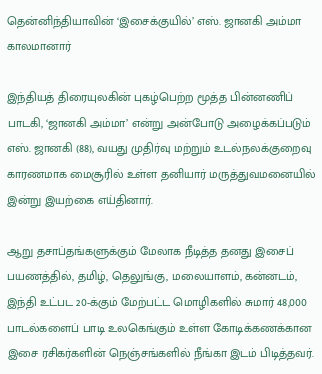தென்னிந்தியாவின் ‘இசைக்குயில்’ எஸ். ஜானகி அம்மா காலமானார்

இந்தியத் திரையுலகின் புகழ்பெற்ற மூத்த பின்னணிப் பாடகி, ‘ஜானகி அம்மா’ என்று அன்போடு அழைக்கப்படும் எஸ். ஜானகி (88), வயது முதிர்வு மற்றும் உடல்நலக்குறைவு காரணமாக மைசூரில் உள்ள தனியார் மருத்துவமனையில் இன்று இயற்கை எய்தினார்.

ஆறு தசாப்தங்களுக்கும் மேலாக நீடித்த தனது இசைப் பயணத்தில், தமிழ், தெலுங்கு, மலையாளம், கன்னடம், இந்தி உட்பட 20-க்கும் மேற்பட்ட மொழிகளில் சுமார் 48,000 பாடல்களைப் பாடி உலகெங்கும் உள்ள கோடிக்கணக்கான இசை ரசிகர்களின் நெஞ்சங்களில் நீங்கா இடம் பிடித்தவர்.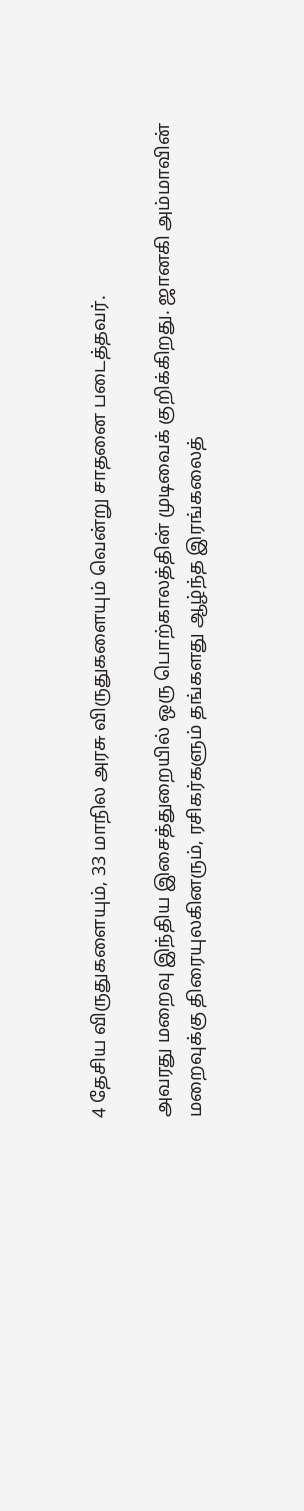4 தேசிய விருதுகளையும், 33 மாநில அரசு விருதுகளையும் வென்று சாதனை படைத்தவர்.

அவரது மறைவு இந்திய இசைத்துறையில் ஒரு பொற்காலத்தின் முடிவைக் குறிக்கிறது. ஜானகி அம்மாவின் மறைவுக்கு திரையுலகினரும், ரசிகர்களும் தங்களது ஆழ்ந்த இரங்கலைத்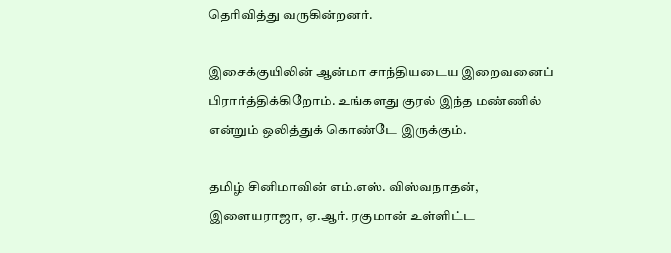தெரிவித்து வருகின்றனர்.

இசைக்குயிலின் ஆன்மா சாந்தியடைய இறைவனைப் பிரார்த்திக்கிறோம். உங்களது குரல் இந்த மண்ணில் என்றும் ஒலித்துக் கொண்டே இருக்கும்.

தமிழ் சினிமாவின் எம்.எஸ். விஸ்வநாதன், இளையராஜா, ஏ.ஆர். ரகுமான் உள்ளிட்ட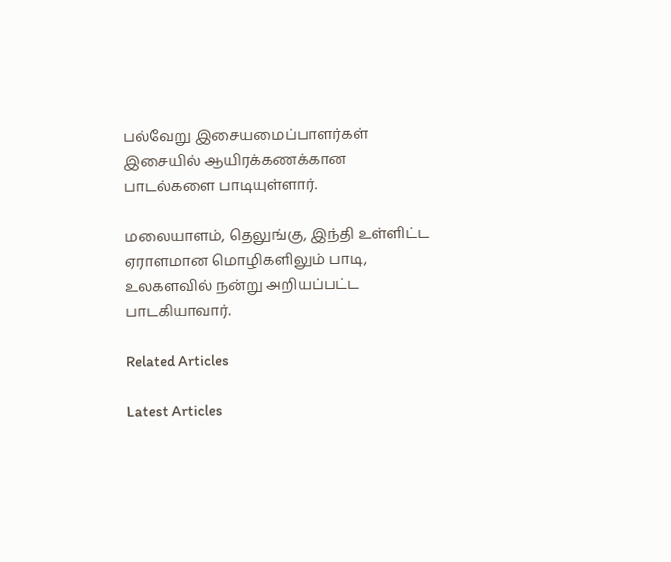பல்வேறு இசையமைப்பாளர்கள் இசையில் ஆயிரக்கணக்கான பாடல்களை பாடியுள்ளார்.

மலையாளம், தெலுங்கு, இந்தி உள்ளிட்ட ஏராளமான மொழிகளிலும் பாடி, உலகளவில் நன்று அறியப்பட்ட பாடகியாவார்.

Related Articles

Latest Articles